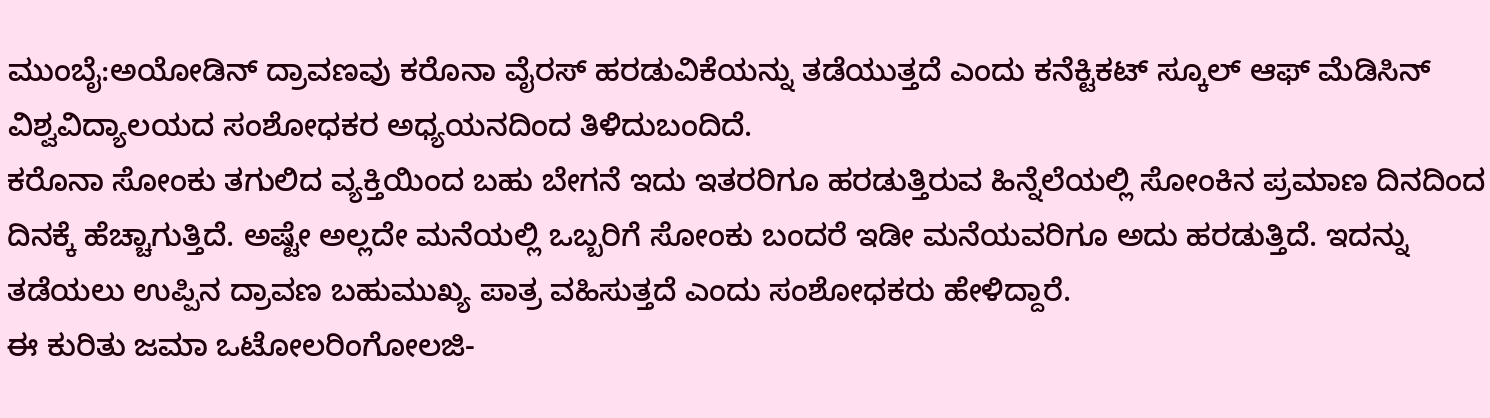ಮುಂಬೈ:ಅಯೋಡಿನ್ ದ್ರಾವಣವು ಕರೊನಾ ವೈರಸ್ ಹರಡುವಿಕೆಯನ್ನು ತಡೆಯುತ್ತದೆ ಎಂದು ಕನೆಕ್ಟಿಕಟ್ ಸ್ಕೂಲ್ ಆಫ್ ಮೆಡಿಸಿನ್ ವಿಶ್ವವಿದ್ಯಾಲಯದ ಸಂಶೋಧಕರ ಅಧ್ಯಯನದಿಂದ ತಿಳಿದುಬಂದಿದೆ.
ಕರೊನಾ ಸೋಂಕು ತಗುಲಿದ ವ್ಯಕ್ತಿಯಿಂದ ಬಹು ಬೇಗನೆ ಇದು ಇತರರಿಗೂ ಹರಡುತ್ತಿರುವ ಹಿನ್ನೆಲೆಯಲ್ಲಿ ಸೋಂಕಿನ ಪ್ರಮಾಣ ದಿನದಿಂದ ದಿನಕ್ಕೆ ಹೆಚ್ಚಾಗುತ್ತಿದೆ. ಅಷ್ಟೇ ಅಲ್ಲದೇ ಮನೆಯಲ್ಲಿ ಒಬ್ಬರಿಗೆ ಸೋಂಕು ಬಂದರೆ ಇಡೀ ಮನೆಯವರಿಗೂ ಅದು ಹರಡುತ್ತಿದೆ. ಇದನ್ನು ತಡೆಯಲು ಉಪ್ಪಿನ ದ್ರಾವಣ ಬಹುಮುಖ್ಯ ಪಾತ್ರ ವಹಿಸುತ್ತದೆ ಎಂದು ಸಂಶೋಧಕರು ಹೇಳಿದ್ದಾರೆ.
ಈ ಕುರಿತು ಜಮಾ ಒಟೋಲರಿಂಗೋಲಜಿ-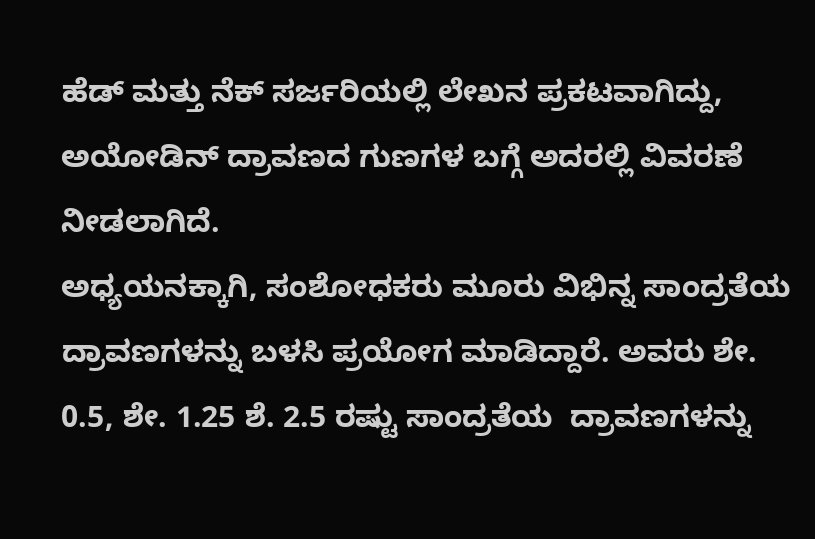ಹೆಡ್ ಮತ್ತು ನೆಕ್ ಸರ್ಜರಿಯಲ್ಲಿ ಲೇಖನ ಪ್ರಕಟವಾಗಿದ್ದು, ಅಯೋಡಿನ್ ದ್ರಾವಣದ ಗುಣಗಳ ಬಗ್ಗೆ ಅದರಲ್ಲಿ ವಿವರಣೆ ನೀಡಲಾಗಿದೆ.
ಅಧ್ಯಯನಕ್ಕಾಗಿ, ಸಂಶೋಧಕರು ಮೂರು ವಿಭಿನ್ನ ಸಾಂದ್ರತೆಯ ದ್ರಾವಣಗಳನ್ನು ಬಳಸಿ ಪ್ರಯೋಗ ಮಾಡಿದ್ದಾರೆ. ಅವರು ಶೇ. 0.5, ಶೇ. 1.25 ಶೆ. 2.5 ರಷ್ಟು ಸಾಂದ್ರತೆಯ  ದ್ರಾವಣಗಳನ್ನು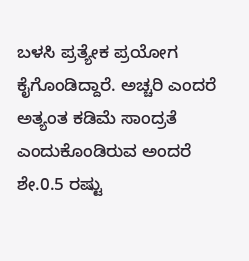ಬಳಸಿ ಪ್ರತ್ಯೇಕ ಪ್ರಯೋಗ ಕೈಗೊಂಡಿದ್ದಾರೆ. ಅಚ್ಚರಿ ಎಂದರೆ ಅತ್ಯಂತ ಕಡಿಮೆ ಸಾಂದ್ರತೆ ಎಂದುಕೊಂಡಿರುವ ಅಂದರೆ ಶೇ.0.5 ರಷ್ಟು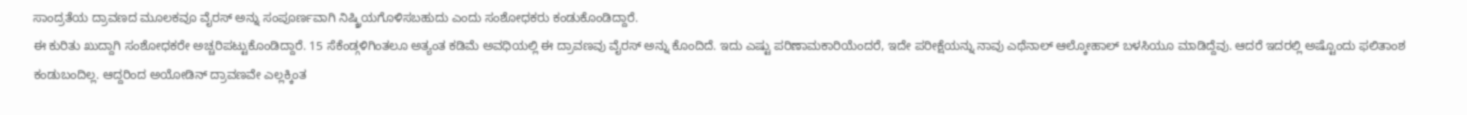ಸಾಂದ್ರತೆಯ ದ್ರಾವಣದ ಮೂಲಕವೂ ವೈರಸ್ ಅನ್ನು ಸಂಪೂರ್ಣವಾಗಿ ನಿಷ್ಕ್ರಿಯಗೊಳಿಸಬಹುದು ಎಂದು ಸಂಶೋಧಕರು ಕಂಡುಕೊಂಡಿದ್ದಾರೆ.
ಈ ಕುರಿತು ಖುದ್ದಾಗಿ ಸಂಶೋಧಕರೇ ಅಚ್ಚರಿಪಟ್ಟುಕೊಂಡಿದ್ದಾರೆ. 15 ಸೆಕೆಂಡ್ಗಳಿಗಿಂತಲೂ ಅತ್ಯಂತ ಕಡಿಮೆ ಅವಧಿಯಲ್ಲಿ ಈ ದ್ರಾವಣವು ವೈರಸ್ ಅನ್ನು ಕೊಂದಿದೆ. ಇದು ಎಷ್ಟು ಪರಿಣಾಮಕಾರಿಯೆಂದರೆ, ಇದೇ ಪರೀಕ್ಷೆಯನ್ನು ನಾವು ಎಥೆನಾಲ್ ಆಲ್ಕೋಹಾಲ್ ಬಳಸಿಯೂ ಮಾಡಿದ್ದೆವು. ಆದರೆ ಇದರಲ್ಲಿ ಅಷ್ಟೊಂದು ಫಲಿತಾಂಶ ಕಂಡುಬಂದಿಲ್ಲ. ಆದ್ದರಿಂದ ಅಯೋಡಿನ್ ದ್ರಾವಣವೇ ಎಲ್ಲಕ್ಕಿಂತ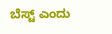ಬೆಸ್ಟ್ ಎಂದು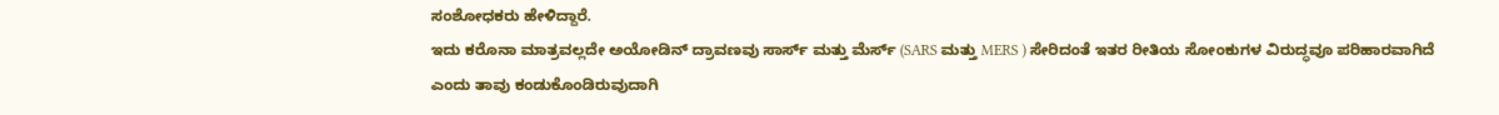ಸಂಶೋಧಕರು ಹೇಳಿದ್ದಾರೆ.
ಇದು ಕರೊನಾ ಮಾತ್ರವಲ್ಲದೇ ಅಯೋಡಿನ್ ದ್ರಾವಣವು ಸಾರ್ಸ್ ಮತ್ತು ಮೆರ್ಸ್ (SARS ಮತ್ತು MERS ) ಸೇರಿದಂತೆ ಇತರ ರೀತಿಯ ಸೋಂಕುಗಳ ವಿರುದ್ಧವೂ ಪರಿಹಾರವಾಗಿದೆ ಎಂದು ತಾವು ಕಂಡುಕೊಂಡಿರುವುದಾಗಿ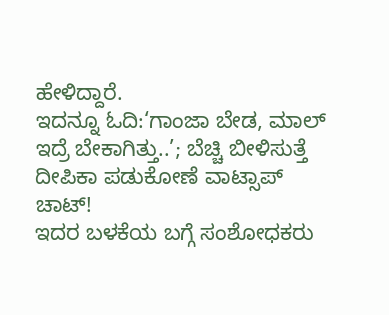ಹೇಳಿದ್ದಾರೆ.
ಇದನ್ನೂ ಓದಿ:‘ಗಾಂಜಾ ಬೇಡ, ಮಾಲ್ ಇದ್ರೆ ಬೇಕಾಗಿತ್ತು..’; ಬೆಚ್ಚಿ ಬೀಳಿಸುತ್ತೆ ದೀಪಿಕಾ ಪಡುಕೋಣೆ ವಾಟ್ಸಾಪ್ ಚಾಟ್!
ಇದರ ಬಳಕೆಯ ಬಗ್ಗೆ ಸಂಶೋಧಕರು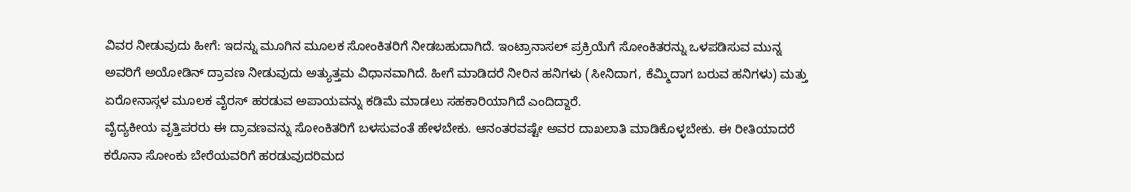ವಿವರ ನೀಡುವುದು ಹೀಗೆ: ಇದನ್ನು ಮೂಗಿನ ಮೂಲಕ ಸೋಂಕಿತರಿಗೆ ನೀಡಬಹುದಾಗಿದೆ. ಇಂಟ್ರಾನಾಸಲ್ ಪ್ರಕ್ರಿಯೆಗೆ ಸೋಂಕಿತರನ್ನು ಒಳಪಡಿಸುವ ಮುನ್ನ ಅವರಿಗೆ ಅಯೋಡಿನ್ ದ್ರಾವಣ ನೀಡುವುದು ಅತ್ಯುತ್ತಮ ವಿಧಾನವಾಗಿದೆ. ಹೀಗೆ ಮಾಡಿದರೆ ನೀರಿನ ಹನಿಗಳು (ಸೀನಿದಾಗ, ಕೆಮ್ಮಿದಾಗ ಬರುವ ಹನಿಗಳು) ಮತ್ತು ಏರೋನಾಸ್ಗಳ ಮೂಲಕ ವೈರಸ್ ಹರಡುವ ಅಪಾಯವನ್ನು ಕಡಿಮೆ ಮಾಡಲು ಸಹಕಾರಿಯಾಗಿದೆ ಎಂದಿದ್ದಾರೆ.
ವೈದ್ಯಕೀಯ ವೃತ್ತಿಪರರು ಈ ದ್ರಾವಣವನ್ನು ಸೋಂಕಿತರಿಗೆ ಬಳಸುವಂತೆ ಹೇಳಬೇಕು. ಆನಂತರವಷ್ಟೇ ಅವರ ದಾಖಲಾತಿ ಮಾಡಿಕೊಳ್ಳಬೇಕು. ಈ ರೀತಿಯಾದರೆ ಕರೊನಾ ಸೋಂಕು ಬೇರೆಯವರಿಗೆ ಹರಡುವುದರಿಮದ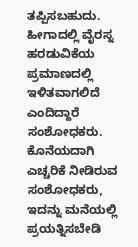ತಪ್ಪಿಸಬಹುದು. ಹೀಗಾದಲ್ಲಿ ವೈರಸ್ನ ಹರಡುವಿಕೆಯ ಪ್ರಮಾಣದಲ್ಲಿ ಇಳಿತವಾಗಲಿದೆ ಎಂದಿದ್ದಾರೆ ಸಂಶೋಧಕರು.
ಕೊನೆಯದಾಗಿ ಎಚ್ಚರಿಕೆ ನೀಡಿರುವ ಸಂಶೋಧಕರು, ಇದನ್ನು ಮನೆಯಲ್ಲಿ ಪ್ರಯತ್ನಿಸಬೇಡಿ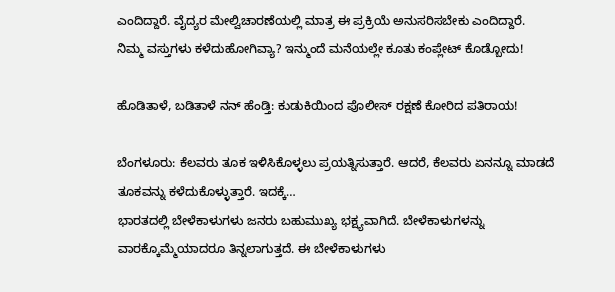ಎಂದಿದ್ದಾರೆ. ವೈದ್ಯರ ಮೇಲ್ವಿಚಾರಣೆಯಲ್ಲಿ ಮಾತ್ರ ಈ ಪ್ರಕ್ರಿಯೆ ಅನುಸರಿಸಬೇಕು ಎಂದಿದ್ದಾರೆ.
ನಿಮ್ಮ ವಸ್ತುಗಳು ಕಳೆದುಹೋಗಿವ್ಯಾ? ಇನ್ಮುಂದೆ ಮನೆಯಲ್ಲೇ ಕೂತು ಕಂಪ್ಲೇಟ್ ಕೊಡ್ಬೋದು!

ಹೊಡಿತಾಳೆ, ಬಡಿತಾಳೆ ನನ್ ಹೆಂಡ್ತಿ: ಕುಡುಕಿಯಿಂದ ಪೊಲೀಸ್ ರಕ್ಷಣೆ ಕೋರಿದ ಪತಿರಾಯ!

ಬೆಂಗಳೂರು: ಕೆಲವರು ತೂಕ ಇಳಿಸಿಕೊಳ್ಳಲು ಪ್ರಯತ್ನಿಸುತ್ತಾರೆ. ಆದರೆ, ಕೆಲವರು ಏನನ್ನೂ ಮಾಡದೆ ತೂಕವನ್ನು ಕಳೆದುಕೊಳ್ಳುತ್ತಾರೆ. ಇದಕ್ಕೆ…
ಭಾರತದಲ್ಲಿ ಬೇಳೆಕಾಳುಗಳು ಜನರು ಬಹುಮುಖ್ಯ ಭಕ್ಷ್ಯವಾಗಿದೆ. ಬೇಳೆಕಾಳುಗಳನ್ನು ವಾರಕ್ಕೊಮ್ಮೆಯಾದರೂ ತಿನ್ನಲಾಗುತ್ತದೆ. ಈ ಬೇಳೆಕಾಳುಗಳು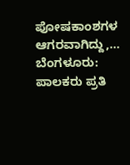ಪೋಷಕಾಂಶಗಳ ಆಗರವಾಗಿದ್ದು,…
ಬೆಂಗಳೂರು:  ಪಾಲಕರು ಪ್ರತಿ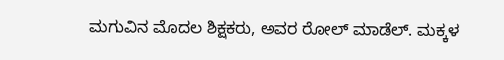ಮಗುವಿನ ಮೊದಲ ಶಿಕ್ಷಕರು, ಅವರ ರೋಲ್ ಮಾಡೆಲ್. ಮಕ್ಕಳ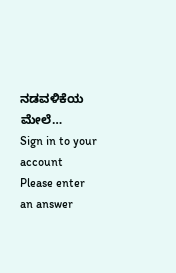ನಡವಳಿಕೆಯ ಮೇಲೆ…
Sign in to your account
Please enter an answer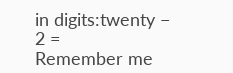in digits:twenty − 2 =
Remember me